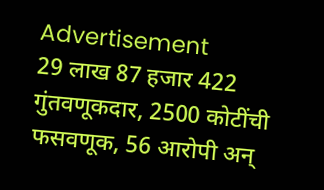Advertisement
29 लाख 87 हजार 422 गुंतवणूकदार, 2500 कोटींची फसवणूक, 56 आरोपी अन्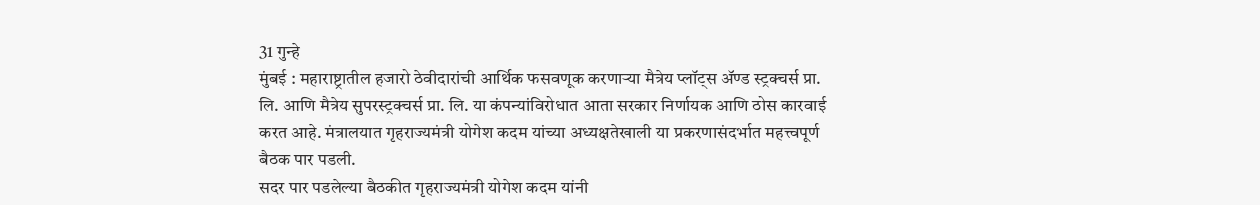31 गुन्हे
मुंबई : महाराष्ट्रातील हजारो ठेवीदारांची आर्थिक फसवणूक करणाऱ्या मैत्रेय प्लॉट्स ॲण्ड स्ट्रक्चर्स प्रा. लि. आणि मैत्रेय सुपरस्ट्रक्चर्स प्रा. लि. या कंपन्यांविरोधात आता सरकार निर्णायक आणि ठोस कारवाई करत आहे. मंत्रालयात गृहराज्यमंत्री योगेश कदम यांच्या अध्यक्षतेखाली या प्रकरणासंदर्भात महत्त्वपूर्ण बैठक पार पडली.
सदर पार पडलेल्या बैठकीत गृहराज्यमंत्री योगेश कदम यांनी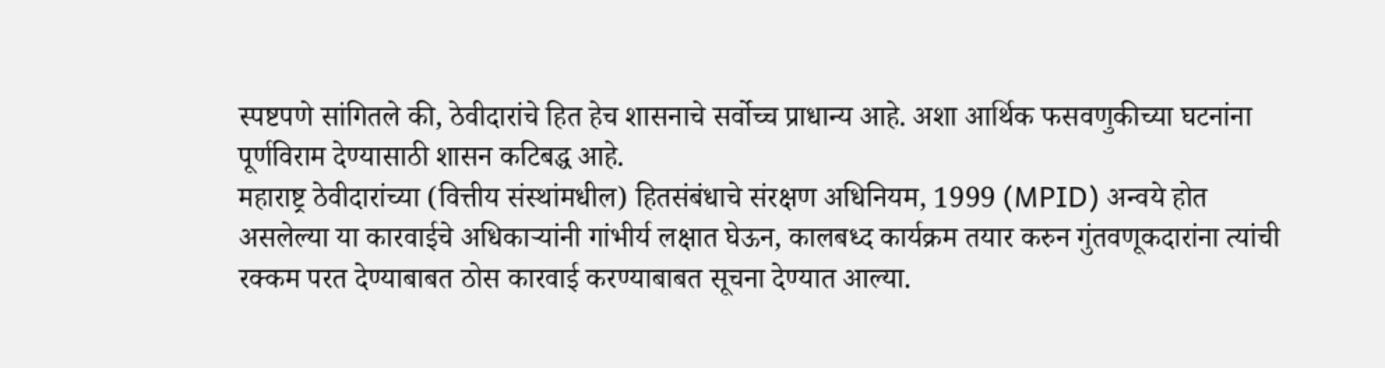स्पष्टपणे सांगितले की, ठेवीदारांचे हित हेच शासनाचे सर्वोच्च प्राधान्य आहे. अशा आर्थिक फसवणुकीच्या घटनांना पूर्णविराम देण्यासाठी शासन कटिबद्ध आहे.
महाराष्ट्र ठेवीदारांच्या (वित्तीय संस्थांमधील) हितसंबंधाचे संरक्षण अधिनियम, 1999 (MPID) अन्वये होत असलेल्या या कारवाईचे अधिकाऱ्यांनी गांभीर्य लक्षात घेऊन, कालबध्द कार्यक्रम तयार करुन गुंतवणूकदारांना त्यांची रक्कम परत देण्याबाबत ठोस कारवाई करण्याबाबत सूचना देण्यात आल्या.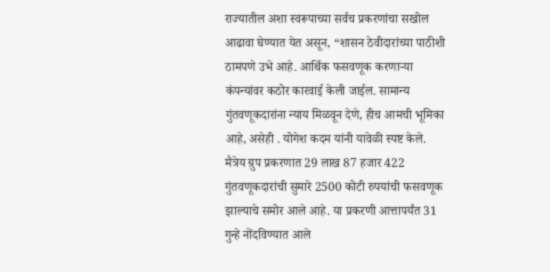राज्यातील अशा स्वरूपाच्या सर्वच प्रकरणांचा सखोल आढावा घेण्यात येत असून, “शासन ठेवीदारांच्या पाठीशी ठामपणे उभे आहे. आर्थिक फसवणूक करणाऱ्या कंपन्यांवर कठोर कारवाई केली जाईल. सामान्य गुंतवणूकदारांना न्याय मिळवून देणे, हीच आमची भूमिका आहे, असेही . योगेश कदम यांनी यावेळी स्पष्ट केले.
मैत्रेय ग्रुप प्रकरणात 29 लाख 87 हजार 422 गुंतवणूकदारांची सुमारे 2500 कोटी रुपयांची फसवणूक झाल्याचे समोर आले आहे. या प्रकरणी आत्तापर्यंत 31 गुन्हे नोंदविण्यात आले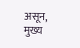असून, मुख्य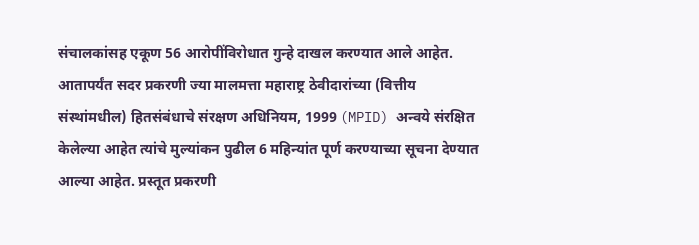संचालकांसह एकूण 56 आरोपींविरोधात गुन्हे दाखल करण्यात आले आहेत. आतापर्यंत सदर प्रकरणी ज्या मालमत्ता महाराष्ट्र ठेवीदारांच्या (वित्तीय संस्थांमधील) हितसंबंधाचे संरक्षण अधिनियम, 1999 (MPID) अन्वये संरक्षित केलेल्या आहेत त्यांचे मुल्यांकन पुढील 6 महिन्यांत पूर्ण करण्याच्या सूचना देण्यात आल्या आहेत. प्रस्तूत प्रकरणी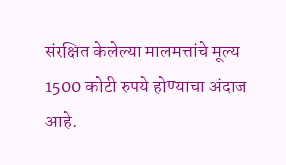संरक्षित केलेल्या मालमत्तांचे मूल्य 1500 कोटी रुपये होण्याचा अंदाज आहे.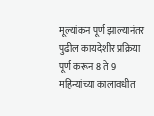मूल्यांकन पूर्ण झाल्यानंतर पुढील कायदेशीर प्रक्रिया पूर्ण करून 8 ते 9 महिन्यांच्या कालावधीत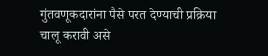गुंतवणूकदारांना पैसे परत देण्याची प्रक्रिया चालू करावी असे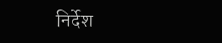निर्देश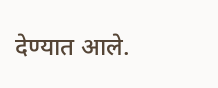देण्यात आले.